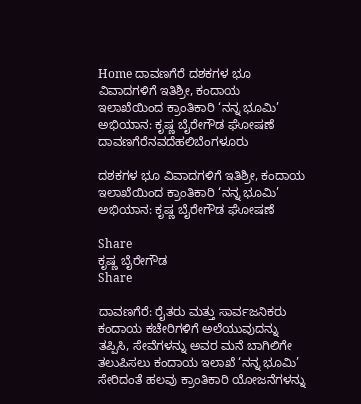Home ದಾವಣಗೆರೆ ದಶಕಗಳ ಭೂ ವಿವಾದಗಳಿಗೆ ಇತಿಶ್ರೀ, ಕಂದಾಯ ಇಲಾಖೆಯಿಂದ ಕ್ರಾಂತಿಕಾರಿ ‘ನನ್ನ ಭೂಮಿ’ ಅಭಿಯಾನ: ಕೃಷ್ಣ ಬೈರೇಗೌಡ ಘೋಷಣೆ
ದಾವಣಗೆರೆನವದೆಹಲಿಬೆಂಗಳೂರು

ದಶಕಗಳ ಭೂ ವಿವಾದಗಳಿಗೆ ಇತಿಶ್ರೀ, ಕಂದಾಯ ಇಲಾಖೆಯಿಂದ ಕ್ರಾಂತಿಕಾರಿ ‘ನನ್ನ ಭೂಮಿ’ ಅಭಿಯಾನ: ಕೃಷ್ಣ ಬೈರೇಗೌಡ ಘೋಷಣೆ

Share
ಕೃಷ್ಣ ಬೈರೇಗೌಡ
Share

ದಾವಣಗೆರೆ: ರೈತರು ಮತ್ತು ಸಾರ್ವಜನಿಕರು ಕಂದಾಯ ಕಚೇರಿಗಳಿಗೆ ಅಲೆಯುವುದನ್ನು ತಪ್ಪಿಸಿ, ಸೇವೆಗಳನ್ನು ಅವರ ಮನೆ ಬಾಗಿಲಿಗೇ ತಲುಪಿಸಲು ಕಂದಾಯ ಇಲಾಖೆ ‘ನನ್ನ ಭೂಮಿ’ ಸೇರಿದಂತೆ ಹಲವು ಕ್ರಾಂತಿಕಾರಿ ಯೋಜನೆಗಳನ್ನು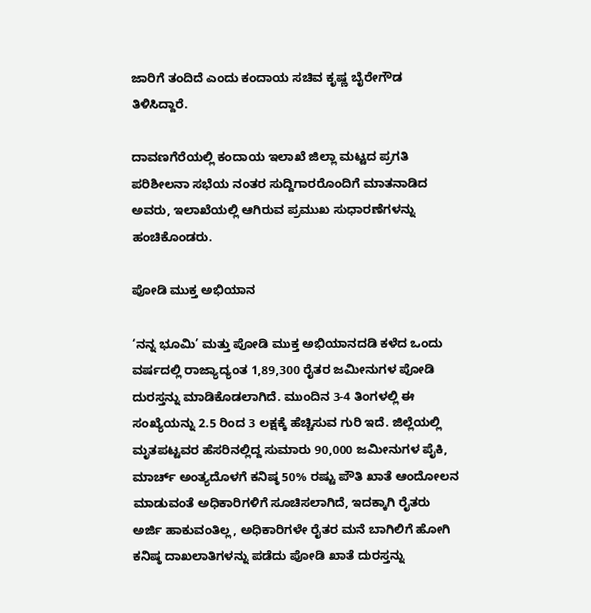ಜಾರಿಗೆ ತಂದಿದೆ ಎಂದು ಕಂದಾಯ ಸಚಿವ ಕೃಷ್ಣ ಬೈರೇಗೌಡ ತಿಳಿಸಿದ್ದಾರೆ.

ದಾವಣಗೆರೆಯಲ್ಲಿ ಕಂದಾಯ ಇಲಾಖೆ ಜಿಲ್ಲಾ ಮಟ್ಟದ ಪ್ರಗತಿ ಪರಿಶೀಲನಾ ಸಭೆಯ ನಂತರ ಸುದ್ದಿಗಾರರೊಂದಿಗೆ ಮಾತನಾಡಿದ ಅವರು, ಇಲಾಖೆಯಲ್ಲಿ ಆಗಿರುವ ಪ್ರಮುಖ ಸುಧಾರಣೆಗಳನ್ನು ಹಂಚಿಕೊಂಡರು.

ಪೋಡಿ ಮುಕ್ತ ಅಭಿಯಾನ

‘ನನ್ನ ಭೂಮಿ’ ಮತ್ತು ಪೋಡಿ ಮುಕ್ತ ಅಭಿಯಾನದಡಿ ಕಳೆದ ಒಂದು ವರ್ಷದಲ್ಲಿ ರಾಜ್ಯಾದ್ಯಂತ 1,89,300 ರೈತರ ಜಮೀನುಗಳ ಪೋಡಿ ದುರಸ್ತನ್ನು ಮಾಡಿಕೊಡಲಾಗಿದೆ. ಮುಂದಿನ 3-4 ತಿಂಗಳಲ್ಲಿ ಈ ಸಂಖ್ಯೆಯನ್ನು 2.5 ರಿಂದ 3 ಲಕ್ಷಕ್ಕೆ ಹೆಚ್ಚಿಸುವ ಗುರಿ ಇದೆ. ಜಿಲ್ಲೆಯಲ್ಲಿ ಮೃತಪಟ್ಟವರ ಹೆಸರಿನಲ್ಲಿದ್ದ ಸುಮಾರು 90,000 ಜಮೀನುಗಳ ಪೈಕಿ, ಮಾರ್ಚ್ ಅಂತ್ಯದೊಳಗೆ ಕನಿಷ್ಠ 50% ರಷ್ಟು ಪೌತಿ ಖಾತೆ ಆಂದೋಲನ ಮಾಡುವಂತೆ ಅಧಿಕಾರಿಗಳಿಗೆ ಸೂಚಿಸಲಾಗಿದೆ, ಇದಕ್ಕಾಗಿ ರೈತರು ಅರ್ಜಿ ಹಾಕುವಂತಿಲ್ಲ, ಅಧಿಕಾರಿಗಳೇ ರೈತರ ಮನೆ ಬಾಗಿಲಿಗೆ ಹೋಗಿ ಕನಿಷ್ಠ ದಾಖಲಾತಿಗಳನ್ನು ಪಡೆದು ಪೋಡಿ ಖಾತೆ ದುರಸ್ತನ್ನು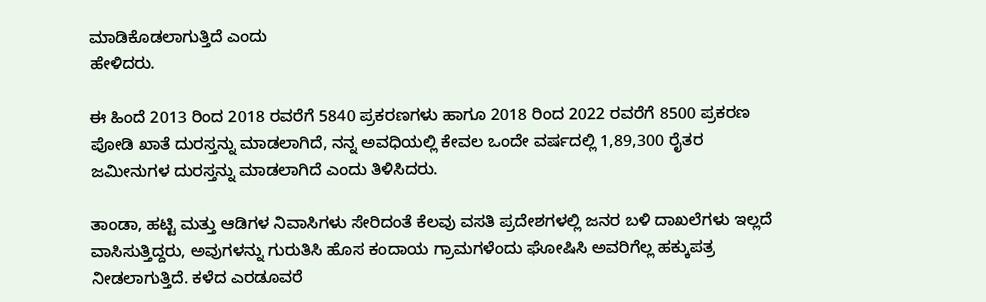ಮಾಡಿಕೊಡಲಾಗುತ್ತಿದೆ ಎಂದು
ಹೇಳಿದರು.

ಈ ಹಿಂದೆ 2013 ರಿಂದ 2018 ರವರೆಗೆ 5840 ಪ್ರಕರಣಗಳು ಹಾಗೂ 2018 ರಿಂದ 2022 ರವರೆಗೆ 8500 ಪ್ರಕರಣ ಪೋಡಿ ಖಾತೆ ದುರಸ್ತನ್ನು ಮಾಡಲಾಗಿದೆ, ನನ್ನ ಅವಧಿಯಲ್ಲಿ ಕೇವಲ ಒಂದೇ ವರ್ಷದಲ್ಲಿ 1,89,300 ರೈತರ ಜಮೀನುಗಳ ದುರಸ್ತನ್ನು ಮಾಡಲಾಗಿದೆ ಎಂದು ತಿಳಿಸಿದರು.

ತಾಂಡಾ, ಹಟ್ಟಿ ಮತ್ತು ಆಡಿಗಳ ನಿವಾಸಿಗಳು ಸೇರಿದಂತೆ ಕೆಲವು ವಸತಿ ಪ್ರದೇಶಗಳಲ್ಲಿ ಜನರ ಬಳಿ ದಾಖಲೆಗಳು ಇಲ್ಲದೆ ವಾಸಿಸುತ್ತಿದ್ದರು, ಅವುಗಳನ್ನು ಗುರುತಿಸಿ ಹೊಸ ಕಂದಾಯ ಗ್ರಾಮಗಳೆಂದು ಘೋಷಿಸಿ ಅವರಿಗೆಲ್ಲ ಹಕ್ಕುಪತ್ರ ನೀಡಲಾಗುತ್ತಿದೆ. ಕಳೆದ ಎರಡೂವರೆ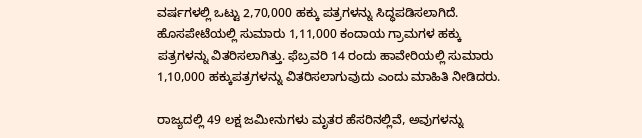ವರ್ಷಗಳಲ್ಲಿ ಒಟ್ಟು 2,70,000 ಹಕ್ಕು ಪತ್ರಗಳನ್ನು ಸಿದ್ಧಪಡಿಸಲಾಗಿದೆ. ಹೊಸಪೇಟೆಯಲ್ಲಿ ಸುಮಾರು 1,11,000 ಕಂದಾಯ ಗ್ರಾಮಗಳ ಹಕ್ಕು ಪತ್ರಗಳನ್ನು ವಿತರಿಸಲಾಗಿತ್ತು. ಫೆಬ್ರವರಿ 14 ರಂದು ಹಾವೇರಿಯಲ್ಲಿ ಸುಮಾರು 1,10,000 ಹಕ್ಕುಪತ್ರಗಳನ್ನು ವಿತರಿಸಲಾಗುವುದು ಎಂದು ಮಾಹಿತಿ ನೀಡಿದರು.

ರಾಜ್ಯದಲ್ಲಿ 49 ಲಕ್ಷ ಜಮೀನುಗಳು ಮೃತರ ಹೆಸರಿನಲ್ಲಿವೆ, ಅವುಗಳನ್ನು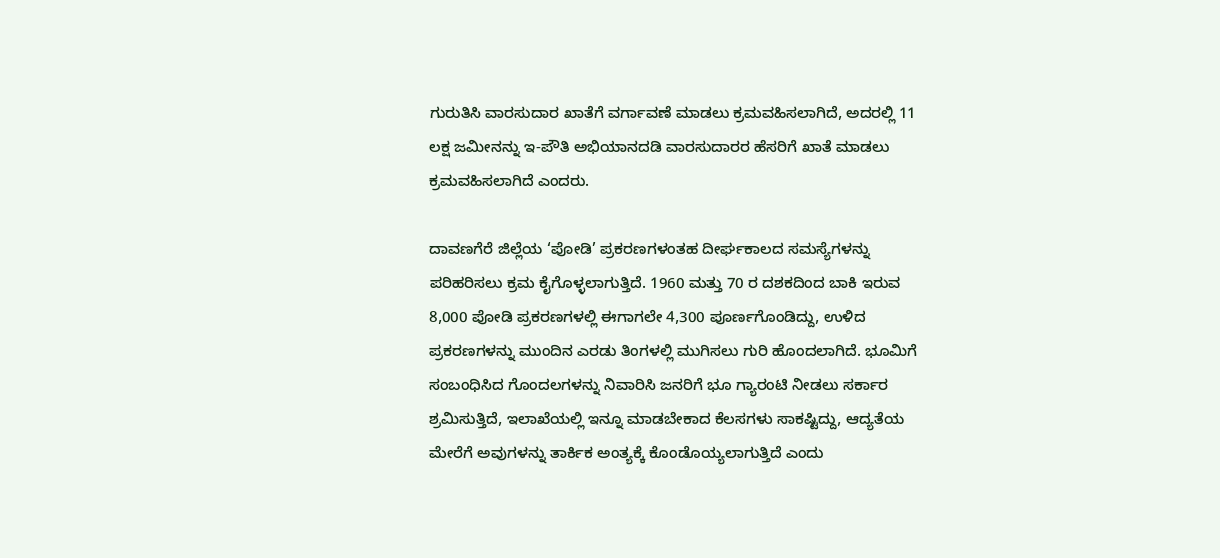ಗುರುತಿಸಿ ವಾರಸುದಾರ ಖಾತೆಗೆ ವರ್ಗಾವಣೆ ಮಾಡಲು ಕ್ರಮವಹಿಸಲಾಗಿದೆ, ಅದರಲ್ಲಿ 11 ಲಕ್ಷ ಜಮೀನನ್ನು ಇ-ಪೌತಿ ಅಭಿಯಾನದಡಿ ವಾರಸುದಾರರ ಹೆಸರಿಗೆ ಖಾತೆ ಮಾಡಲು ಕ್ರಮವಹಿಸಲಾಗಿದೆ ಎಂದರು.

ದಾವಣಗೆರೆ ಜಿಲ್ಲೆಯ ‘ಪೋಡಿ’ ಪ್ರಕರಣಗಳಂತಹ ದೀರ್ಘಕಾಲದ ಸಮಸ್ಯೆಗಳನ್ನು ಪರಿಹರಿಸಲು ಕ್ರಮ ಕೈಗೊಳ್ಳಲಾಗುತ್ತಿದೆ. 1960 ಮತ್ತು 70 ರ ದಶಕದಿಂದ ಬಾಕಿ ಇರುವ 8,000 ಪೋಡಿ ಪ್ರಕರಣಗಳಲ್ಲಿ ಈಗಾಗಲೇ 4,300 ಪೂರ್ಣಗೊಂಡಿದ್ದು, ಉಳಿದ ಪ್ರಕರಣಗಳನ್ನು ಮುಂದಿನ ಎರಡು ತಿಂಗಳಲ್ಲಿ ಮುಗಿಸಲು ಗುರಿ ಹೊಂದಲಾಗಿದೆ. ಭೂಮಿಗೆ ಸಂಬಂಧಿಸಿದ ಗೊಂದಲಗಳನ್ನು ನಿವಾರಿಸಿ ಜನರಿಗೆ ಭೂ ಗ್ಯಾರಂಟಿ ನೀಡಲು ಸರ್ಕಾರ ಶ್ರಮಿಸುತ್ತಿದೆ, ಇಲಾಖೆಯಲ್ಲಿ ಇನ್ನೂ ಮಾಡಬೇಕಾದ ಕೆಲಸಗಳು ಸಾಕಷ್ಟಿದ್ದು, ಆದ್ಯತೆಯ ಮೇರೆಗೆ ಅವುಗಳನ್ನು ತಾರ್ಕಿಕ ಅಂತ್ಯಕ್ಕೆ ಕೊಂಡೊಯ್ಯಲಾಗುತ್ತಿದೆ ಎಂದು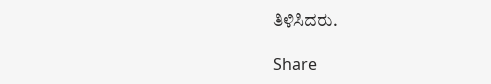ತಿಳಿಸಿದರು.

Share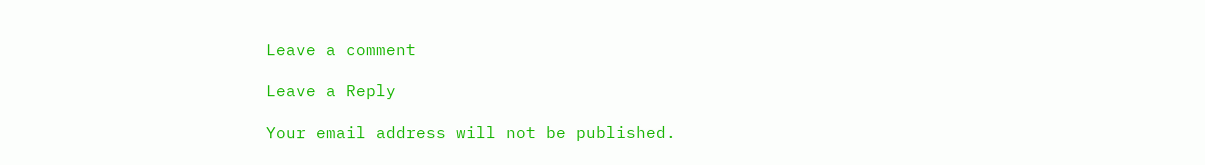Leave a comment

Leave a Reply

Your email address will not be published.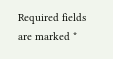Required fields are marked *